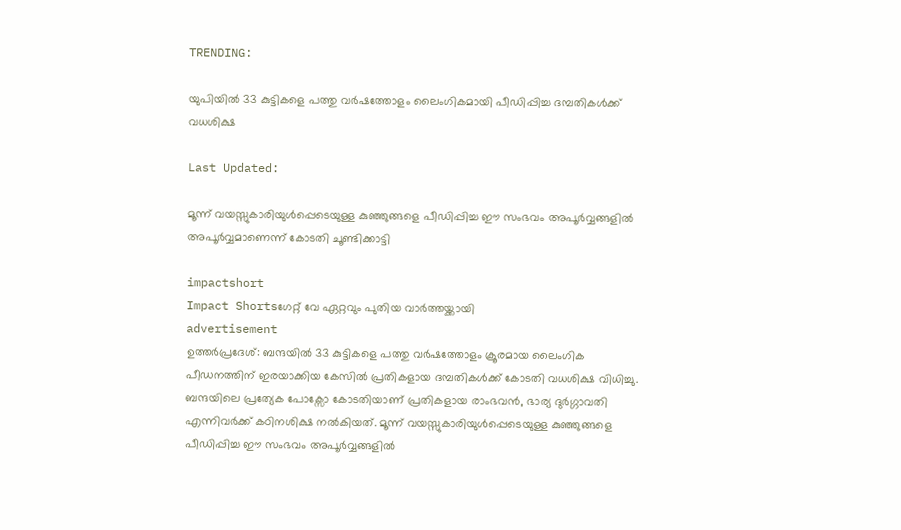TRENDING:

യുപിയിൽ 33 കുട്ടികളെ പത്തു വർഷത്തോളം ലൈംഗികമായി പീഡിപ്പിച്ച ദമ്പതികൾക്ക് വധശിക്ഷ

Last Updated:

മൂന്ന് വയസ്സുകാരിയുൾപ്പെടെയുള്ള കുഞ്ഞുങ്ങളെ പീഡിപ്പിച്ച ഈ സംഭവം അപൂർവ്വങ്ങളിൽ അപൂർവ്വമാണെന്ന് കോടതി ചൂണ്ടിക്കാട്ടി

impactshort
Impact Shortsഗേറ്റ് വേ ഏറ്റവും പുതിയ വാർത്തയ്ക്കായി
advertisement
ഉത്തർപ്രദേശ്: ബന്ദയിൽ 33 കുട്ടികളെ പത്തു വർഷത്തോളം ക്രൂരമായ ലൈംഗിക പീഡനത്തിന് ഇരയാക്കിയ കേസിൽ പ്രതികളായ ദമ്പതികൾക്ക് കോടതി വധശിക്ഷ വിധിച്ചു. ബന്ദയിലെ പ്രത്യേക പോക്സോ കോടതിയാണ് പ്രതികളായ രാംഭവൻ, ഭാര്യ ദുർഗ്ഗാവതി എന്നിവർക്ക് കഠിനശിക്ഷ നൽകിയത്. മൂന്ന് വയസ്സുകാരിയുൾപ്പെടെയുള്ള കുഞ്ഞുങ്ങളെ പീഡിപ്പിച്ച ഈ സംഭവം അപൂർവ്വങ്ങളിൽ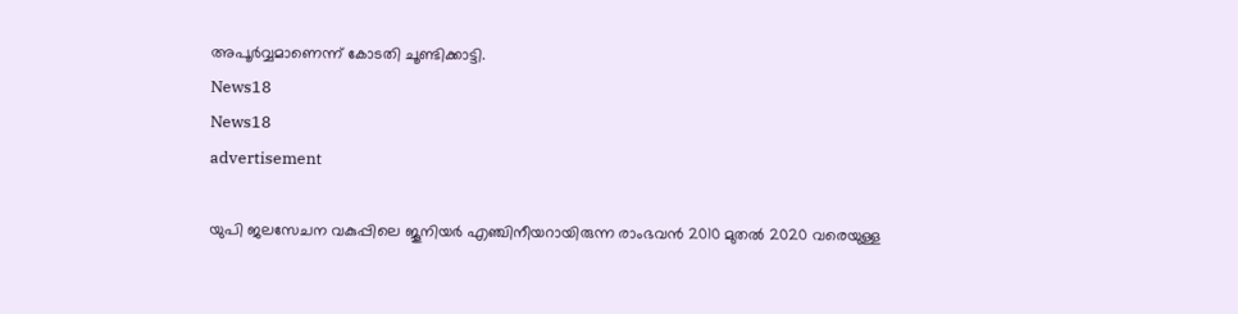അപൂർവ്വമാണെന്ന് കോടതി ചൂണ്ടിക്കാട്ടി.
News18
News18
advertisement

യുപി ജലസേചന വകുപ്പിലെ ജൂനിയർ എഞ്ചിനീയറായിരുന്ന രാംഭവൻ 2010 മുതൽ 2020 വരെയുള്ള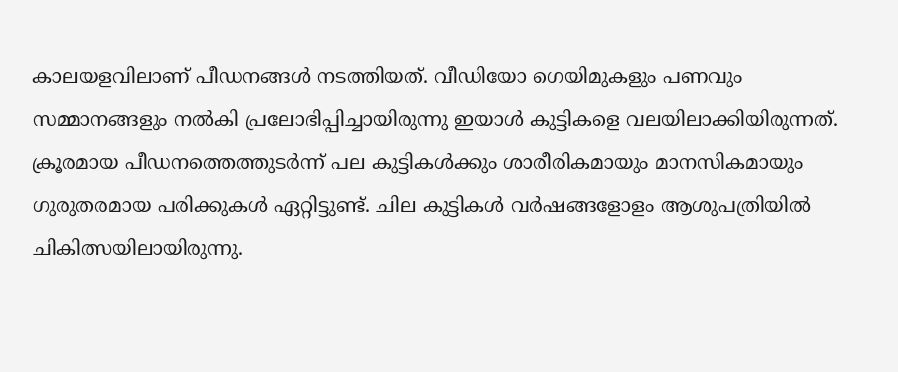കാലയളവിലാണ് പീഡനങ്ങൾ നടത്തിയത്. വീഡിയോ ഗെയിമുകളും പണവും സമ്മാനങ്ങളും നൽകി പ്രലോഭിപ്പിച്ചായിരുന്നു ഇയാൾ കുട്ടികളെ വലയിലാക്കിയിരുന്നത്. ക്രൂരമായ പീഡനത്തെത്തുടർന്ന് പല കുട്ടികൾക്കും ശാരീരികമായും മാനസികമായും ഗുരുതരമായ പരിക്കുകൾ ഏറ്റിട്ടുണ്ട്. ചില കുട്ടികൾ വർഷങ്ങളോളം ആശുപത്രിയിൽ ചികിത്സയിലായിരുന്നു.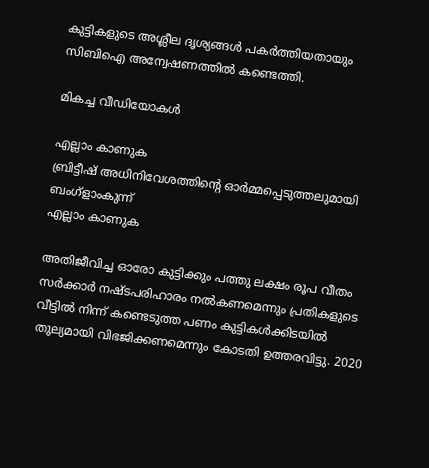കുട്ടികളുടെ അശ്ലീല ദൃശ്യങ്ങൾ പകർത്തിയതായും സിബിഐ അന്വേഷണത്തിൽ കണ്ടെത്തി.

മികച്ച വീഡിയോകൾ

എല്ലാം കാണുക
ബ്രിട്ടീഷ് അധിനിവേശത്തിൻ്റെ ഓർമ്മപ്പെടുത്തലുമായി ബംഗ്ളാംകുന്ന്
എല്ലാം കാണുക

അതിജീവിച്ച ഓരോ കുട്ടിക്കും പത്തു ലക്ഷം രൂപ വീതം സർക്കാർ നഷ്ടപരിഹാരം നൽകണമെന്നും പ്രതികളുടെ വീട്ടിൽ നിന്ന് കണ്ടെടുത്ത പണം കുട്ടികൾക്കിടയിൽ തുല്യമായി വിഭജിക്കണമെന്നും കോടതി ഉത്തരവിട്ടു. 2020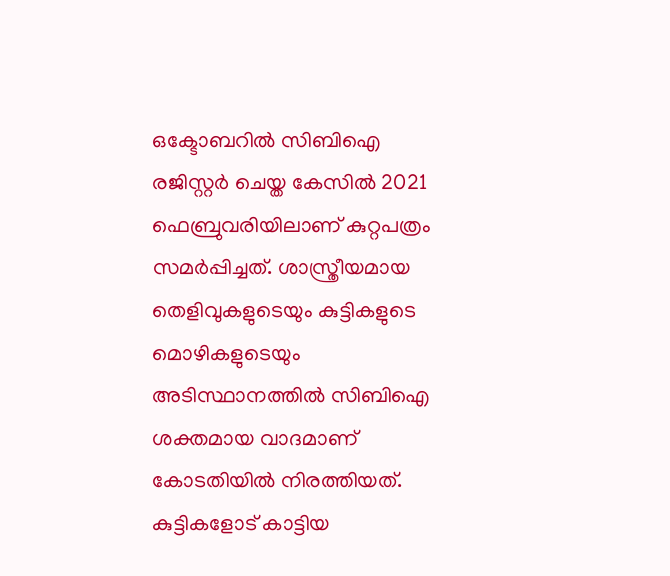ഒക്ടോബറിൽ സിബിഐ രജിസ്റ്റർ ചെയ്ത കേസിൽ 2021 ഫെബ്രുവരിയിലാണ് കുറ്റപത്രം സമർപ്പിച്ചത്. ശാസ്ത്രീയമായ തെളിവുകളുടെയും കുട്ടികളുടെ മൊഴികളുടെയും അടിസ്ഥാനത്തിൽ സിബിഐ ശക്തമായ വാദമാണ് കോടതിയിൽ നിരത്തിയത്. കുട്ടികളോട് കാട്ടിയ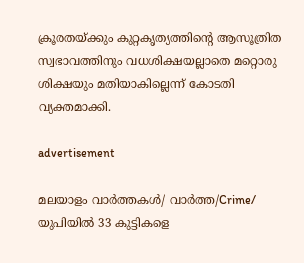ക്രൂരതയ്ക്കും കുറ്റകൃത്യത്തിന്റെ ആസൂത്രിത സ്വഭാവത്തിനും വധശിക്ഷയല്ലാതെ മറ്റൊരു ശിക്ഷയും മതിയാകില്ലെന്ന് കോടതി വ്യക്തമാക്കി.

advertisement

മലയാളം വാർത്തകൾ/ വാർത്ത/Crime/
യുപിയിൽ 33 കുട്ടികളെ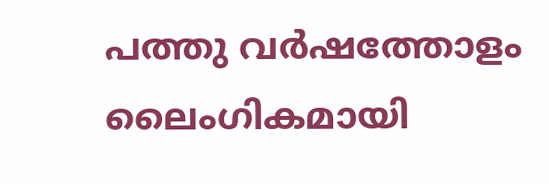പത്തു വർഷത്തോളം ലൈംഗികമായി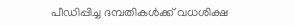പീഡിപ്പിച്ച ദമ്പതികൾക്ക് വധശിക്ഷ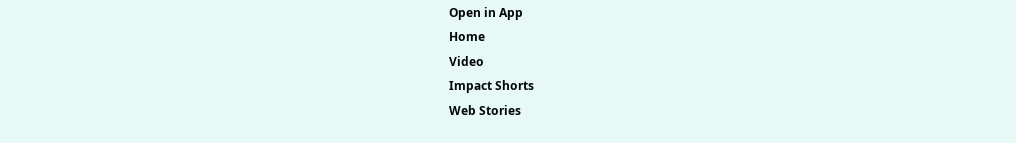Open in App
Home
Video
Impact Shorts
Web Stories